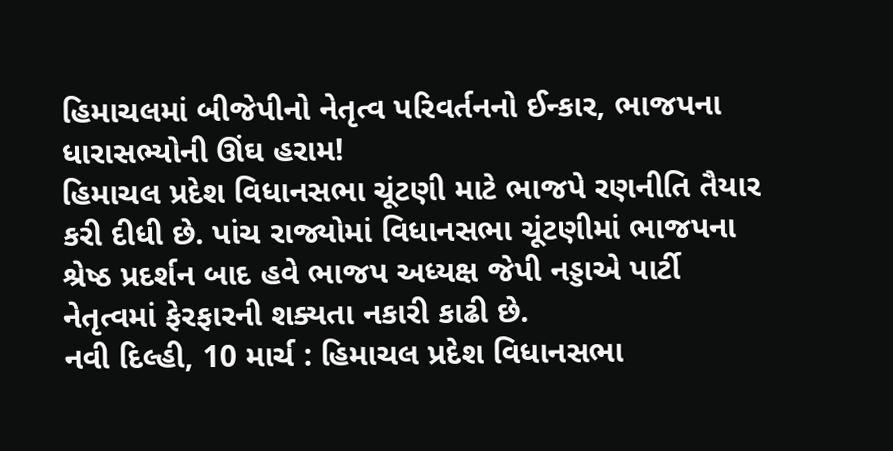હિમાચલમાં બીજેપીનો નેતૃત્વ પરિવર્તનનો ઈન્કાર, ભાજપના ધારાસભ્યોની ઊંઘ હરામ!
હિમાચલ પ્રદેશ વિધાનસભા ચૂંટણી માટે ભાજપે રણનીતિ તૈયાર કરી દીધી છે. પાંચ રાજ્યોમાં વિધાનસભા ચૂંટણીમાં ભાજપના શ્રેષ્ઠ પ્રદર્શન બાદ હવે ભાજપ અધ્યક્ષ જેપી નડ્ડાએ પાર્ટી નેતૃત્વમાં ફેરફારની શક્યતા નકારી કાઢી છે.
નવી દિલ્હી, 10 માર્ચ : હિમાચલ પ્રદેશ વિધાનસભા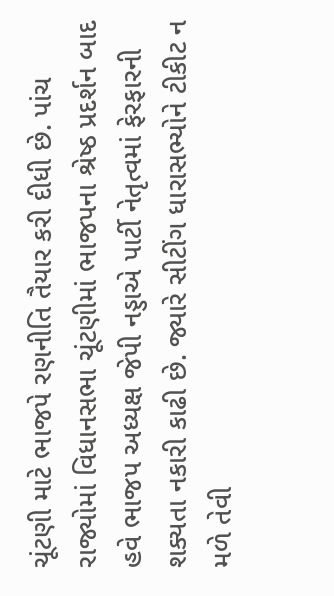ચૂંટણી માટે ભાજપે રણનીતિ તૈયાર કરી દીધી છે. પાંચ રાજ્યોમાં વિધાનસભા ચૂંટણીમાં ભાજપના શ્રેષ્ઠ પ્રદર્શન બાદ હવે ભાજપ અધ્યક્ષ જેપી નડ્ડાએ પાર્ટી નેતૃત્વમાં ફેરફારની શક્યતા નકારી કાઢી છે. જ્યારે સીટીંગ ધારાસભ્યોને ટીકીટ ન મળે તેવી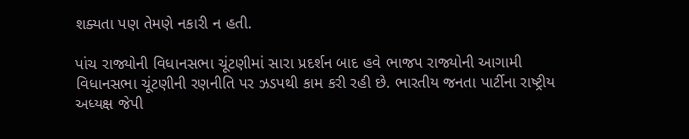શક્યતા પણ તેમણે નકારી ન હતી.

પાંચ રાજ્યોની વિધાનસભા ચૂંટણીમાં સારા પ્રદર્શન બાદ હવે ભાજપ રાજ્યોની આગામી વિધાનસભા ચૂંટણીની રણનીતિ પર ઝડપથી કામ કરી રહી છે. ભારતીય જનતા પાર્ટીના રાષ્ટ્રીય અધ્યક્ષ જેપી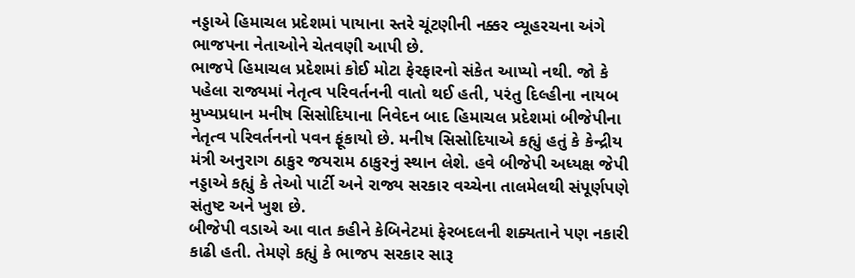નડ્ડાએ હિમાચલ પ્રદેશમાં પાયાના સ્તરે ચૂંટણીની નક્કર વ્યૂહરચના અંગે ભાજપના નેતાઓને ચેતવણી આપી છે.
ભાજપે હિમાચલ પ્રદેશમાં કોઈ મોટા ફેરફારનો સંકેત આપ્યો નથી. જો કે પહેલા રાજ્યમાં નેતૃત્વ પરિવર્તનની વાતો થઈ હતી, પરંતુ દિલ્હીના નાયબ મુખ્યપ્રધાન મનીષ સિસોદિયાના નિવેદન બાદ હિમાચલ પ્રદેશમાં બીજેપીના નેતૃત્વ પરિવર્તનનો પવન ફૂંકાયો છે. મનીષ સિસોદિયાએ કહ્યું હતું કે કેન્દ્રીય મંત્રી અનુરાગ ઠાકુર જયરામ ઠાકુરનું સ્થાન લેશે. હવે બીજેપી અધ્યક્ષ જેપી નડ્ડાએ કહ્યું કે તેઓ પાર્ટી અને રાજ્ય સરકાર વચ્ચેના તાલમેલથી સંપૂર્ણપણે સંતુષ્ટ અને ખુશ છે.
બીજેપી વડાએ આ વાત કહીને કેબિનેટમાં ફેરબદલની શક્યતાને પણ નકારી કાઢી હતી. તેમણે કહ્યું કે ભાજપ સરકાર સારૂ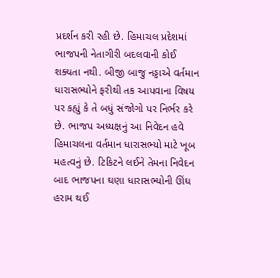પ્રદર્શન કરી રહી છે. હિમાચલ પ્રદેશમાં ભાજપની નેતાગીરી બદલવાની કોઈ શક્યતા નથી. બીજી બાજુ નડ્ડાએ વર્તમાન ધારાસભ્યોને ફરીથી તક આપવાના વિષય પર કહ્યું કે તે બધું સંજોગો પર નિર્ભર કરે છે. ભાજપ અધ્યક્ષનું આ નિવેદન હવે હિમાચલના વર્તમાન ધારાસભ્યો માટે ખૂબ મહત્વનું છે. ટિકિટને લઈને તેમના નિવેદન બાદ ભાજપના ઘણા ધારાસભ્યોની ઊંઘ હરામ થઈ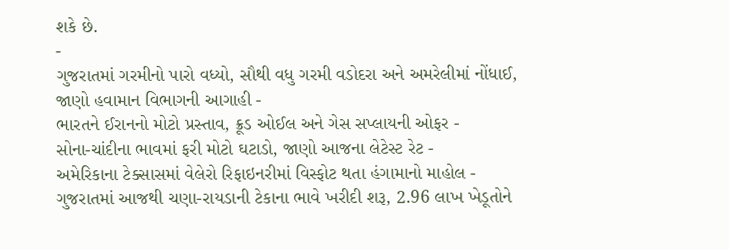શકે છે.
-
ગુજરાતમાં ગરમીનો પારો વધ્યો, સૌથી વધુ ગરમી વડોદરા અને અમરેલીમાં નોંધાઈ, જાણો હવામાન વિભાગની આગાહી -
ભારતને ઈરાનનો મોટો પ્રસ્તાવ, ક્રૂડ ઓઈલ અને ગેસ સપ્લાયની ઓફર -
સોના-ચાંદીના ભાવમાં ફરી મોટો ઘટાડો, જાણો આજના લેટેસ્ટ રેટ -
અમેરિકાના ટેક્સાસમાં વેલેરો રિફાઇનરીમાં વિસ્ફોટ થતા હંગામાનો માહોલ -
ગુજરાતમાં આજથી ચણા-રાયડાની ટેકાના ભાવે ખરીદી શરૂ, 2.96 લાખ ખેડૂતોને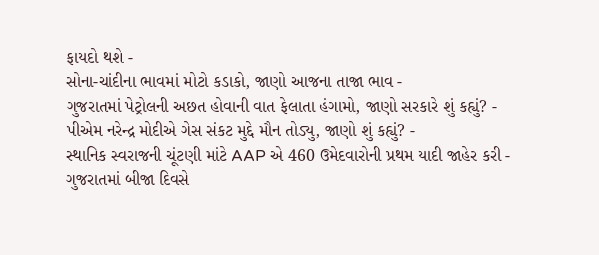ફાયદો થશે -
સોના-ચાંદીના ભાવમાં મોટો કડાકો, જાણો આજના તાજા ભાવ -
ગુજરાતમાં પેટ્રોલની અછત હોવાની વાત ફેલાતા હંગામો, જાણો સરકારે શું કહ્યું? -
પીએમ નરેન્દ્ર મોદીએ ગેસ સંકટ મુદ્દે મૌન તોડ્યુ, જાણો શું કહ્યું? -
સ્થાનિક સ્વરાજની ચૂંટણી માંટે AAP એ 460 ઉમેદવારોની પ્રથમ યાદી જાહેર કરી -
ગુજરાતમાં બીજા દિવસે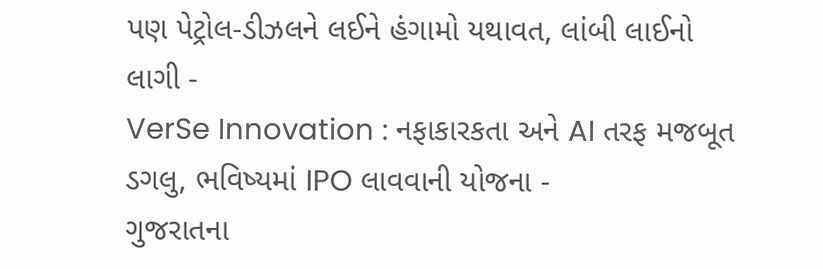પણ પેટ્રોલ-ડીઝલને લઈને હંગામો યથાવત, લાંબી લાઈનો લાગી -
VerSe Innovation : નફાકારકતા અને AI તરફ મજબૂત ડગલુ, ભવિષ્યમાં IPO લાવવાની યોજના -
ગુજરાતના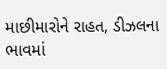માછીમારોને રાહત, ડીઝલના ભાવમાં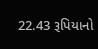22.43 રૂપિયાનો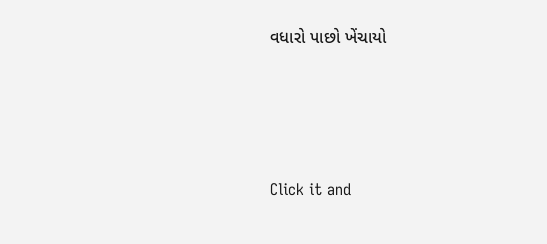વધારો પાછો ખેંચાયો







Click it and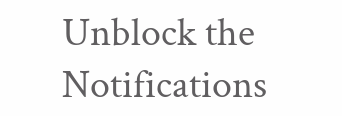Unblock the Notifications